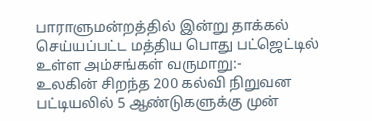பாராளுமன்றத்தில் இன்று தாக்கல் செய்யப்பட்ட மத்திய பொது பட்ஜெட்டில் உள்ள அம்சங்கள் வருமாறு:-
உலகின் சிறந்த 200 கல்வி நிறுவன பட்டியலில் 5 ஆண்டுகளுக்கு முன்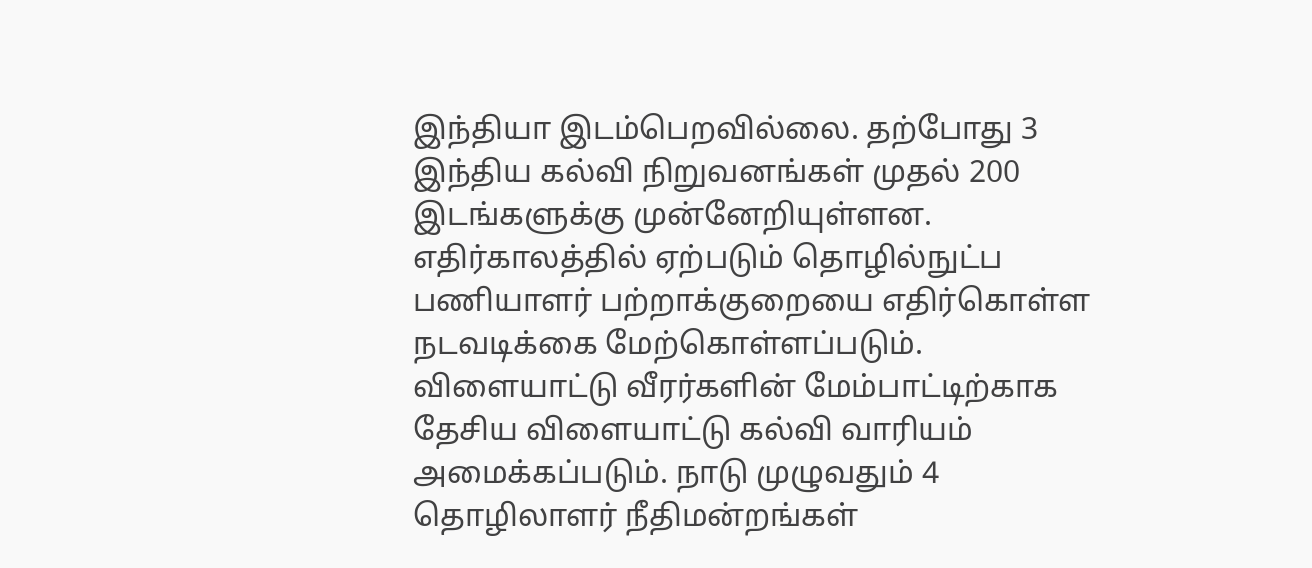இந்தியா இடம்பெறவில்லை. தற்போது 3 இந்திய கல்வி நிறுவனங்கள் முதல் 200 இடங்களுக்கு முன்னேறியுள்ளன.
எதிர்காலத்தில் ஏற்படும் தொழில்நுட்ப பணியாளர் பற்றாக்குறையை எதிர்கொள்ள நடவடிக்கை மேற்கொள்ளப்படும். விளையாட்டு வீரர்களின் மேம்பாட்டிற்காக தேசிய விளையாட்டு கல்வி வாரியம் அமைக்கப்படும். நாடு முழுவதும் 4 தொழிலாளர் நீதிமன்றங்கள்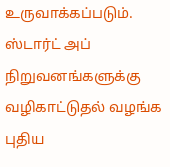உருவாக்கப்படும். ஸ்டார்ட் அப் நிறுவனங்களுக்கு வழிகாட்டுதல் வழங்க புதிய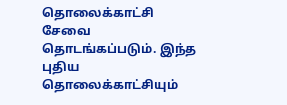தொலைக்காட்சி சேவை தொடங்கப்படும். இந்த புதிய தொலைக்காட்சியும்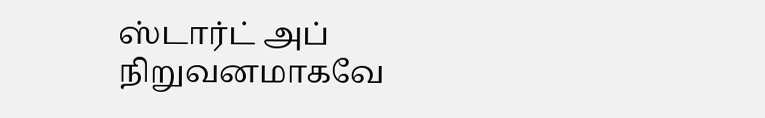ஸ்டார்ட் அப் நிறுவனமாகவே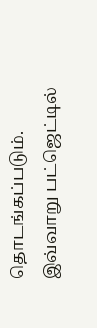தொடங்கப்படும்.
இவ்வாறு பட்ஜெட்டில்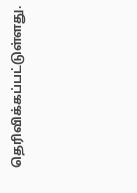தெரிவிக்கப்பட்டுள்ளது.